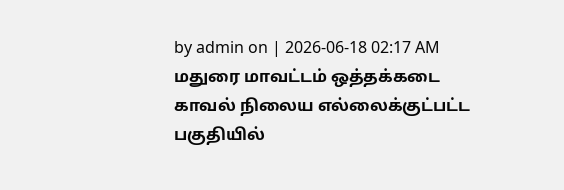by admin on | 2026-06-18 02:17 AM
மதுரை மாவட்டம் ஒத்தக்கடை காவல் நிலைய எல்லைக்குட்பட்ட பகுதியில்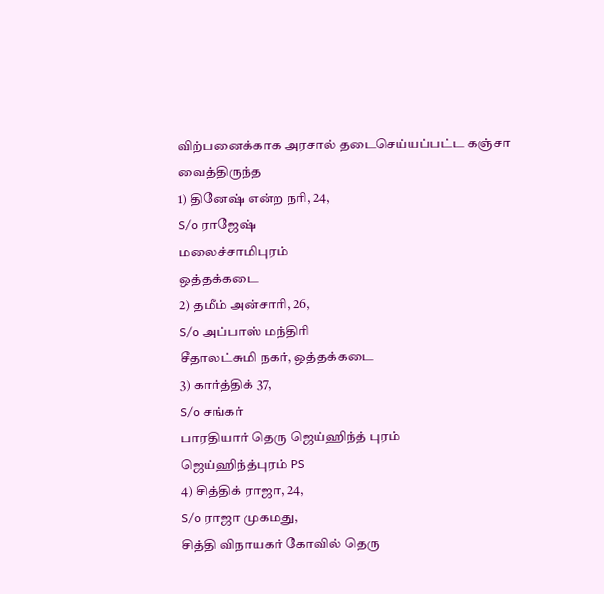விற்பனைக்காக அரசால் தடைசெய்யப்பட்ட கஞ்சா வைத்திருந்த
1) தினேஷ் என்ற நரி, 24,
S/o ராஜேஷ்
மலைச்சாமிபுரம்
ஒத்தக்கடை
2) தமீம் அன்சாரி, 26,
S/o அப்பாஸ் மந்திரி
சீதாலட்சுமி நகர், ஒத்தக்கடை
3) கார்த்திக் 37,
S/o சங்கர்
பாரதியார் தெரு ஜெய்ஹிந்த் புரம்
ஜெய்ஹிந்த்புரம் PS
4) சித்திக் ராஜா, 24,
S/o ராஜா முகமது,
சித்தி விநாயகர் கோவில் தெரு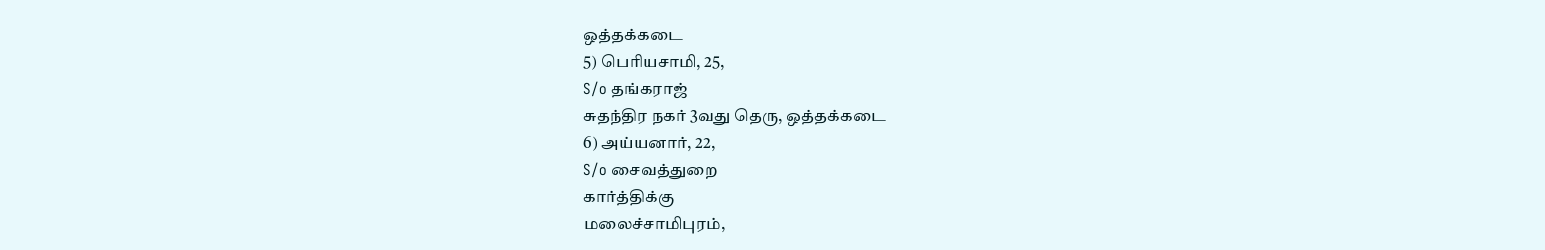ஒத்தக்கடை
5) பெரியசாமி, 25,
S/o தங்கராஜ்
சுதந்திர நகர் 3வது தெரு, ஒத்தக்கடை
6) அய்யனார், 22,
S/o சைவத்துறை
கார்த்திக்கு
மலைச்சாமிபுரம்,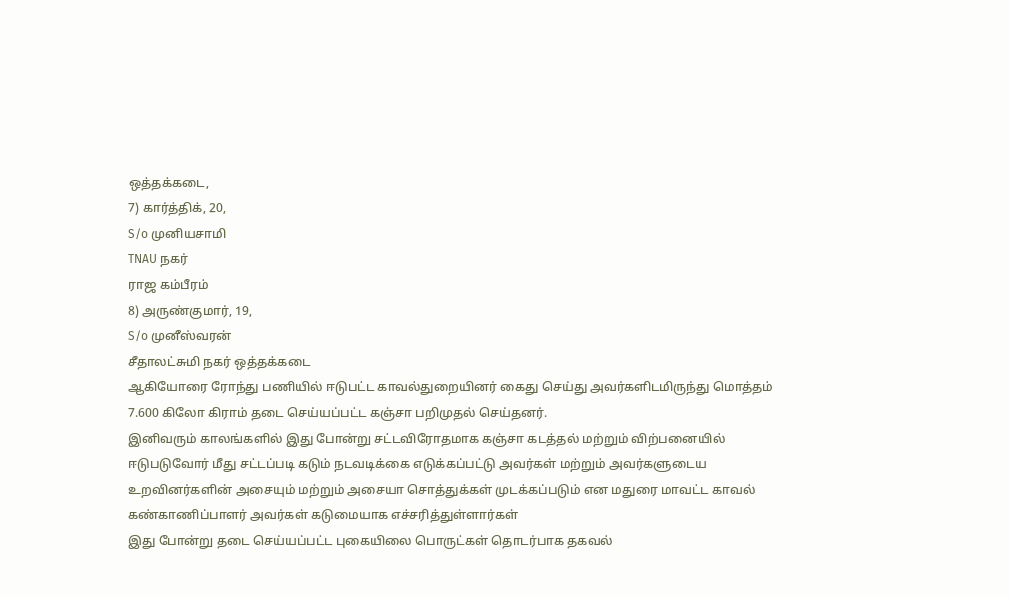ஒத்தக்கடை,
7) கார்த்திக், 20,
S/o முனியசாமி
TNAU நகர்
ராஜ கம்பீரம்
8) அருண்குமார், 19,
S/o முனீஸ்வரன்
சீதாலட்சுமி நகர் ஒத்தக்கடை
ஆகியோரை ரோந்து பணியில் ஈடுபட்ட காவல்துறையினர் கைது செய்து அவர்களிடமிருந்து மொத்தம் 7.600 கிலோ கிராம் தடை செய்யப்பட்ட கஞ்சா பறிமுதல் செய்தனர்.
இனிவரும் காலங்களில் இது போன்று சட்டவிரோதமாக கஞ்சா கடத்தல் மற்றும் விற்பனையில் ஈடுபடுவோர் மீது சட்டப்படி கடும் நடவடிக்கை எடுக்கப்பட்டு அவர்கள் மற்றும் அவர்களுடைய உறவினர்களின் அசையும் மற்றும் அசையா சொத்துக்கள் முடக்கப்படும் என மதுரை மாவட்ட காவல் கண்காணிப்பாளர் அவர்கள் கடுமையாக எச்சரித்துள்ளார்கள்
இது போன்று தடை செய்யப்பட்ட புகையிலை பொருட்கள் தொடர்பாக தகவல்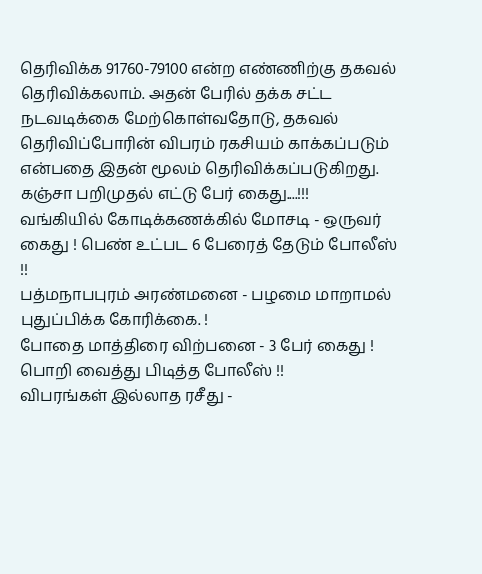தெரிவிக்க 91760-79100 என்ற எண்ணிற்கு தகவல் தெரிவிக்கலாம். அதன் பேரில் தக்க சட்ட நடவடிக்கை மேற்கொள்வதோடு, தகவல் தெரிவிப்போரின் விபரம் ரகசியம் காக்கப்படும் என்பதை இதன் மூலம் தெரிவிக்கப்படுகிறது.
கஞ்சா பறிமுதல் எட்டு பேர் கைது....!!!
வங்கியில் கோடிக்கணக்கில் மோசடி - ஒருவர் கைது ! பெண் உட்பட 6 பேரைத் தேடும் போலீஸ் !!
பத்மநாபபுரம் அரண்மனை - பழமை மாறாமல் புதுப்பிக்க கோரிக்கை. !
போதை மாத்திரை விற்பனை - 3 பேர் கைது ! பொறி வைத்து பிடித்த போலீஸ் !!
விபரங்கள் இல்லாத ரசீது -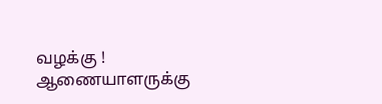வழக்கு ! ஆணையாளருக்கு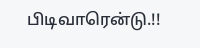பிடிவாரென்டு.!!